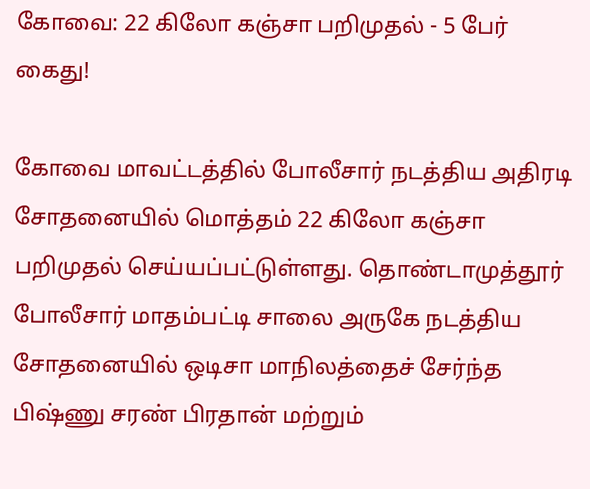கோவை: 22 கிலோ கஞ்சா பறிமுதல் - 5 பேர் கைது!

கோவை மாவட்டத்தில் போலீசார் நடத்திய அதிரடி சோதனையில் மொத்தம் 22 கிலோ கஞ்சா பறிமுதல் செய்யப்பட்டுள்ளது. தொண்டாமுத்தூர் போலீசார் மாதம்பட்டி சாலை அருகே நடத்திய சோதனையில் ஒடிசா மாநிலத்தைச் சேர்ந்த பிஷ்ணு சரண் பிரதான் மற்றும்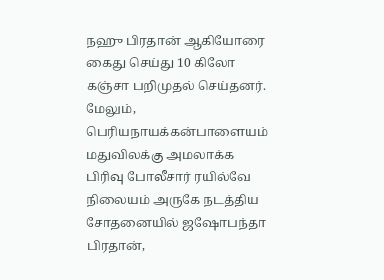நஹு பிரதான் ஆகியோரை கைது செய்து 10 கிலோ கஞ்சா பறிமுதல் செய்தனர். மேலும், பெரியநாயக்கன்பாளையம் மதுவிலக்கு அமலாக்க பிரிவு போலீசார் ரயில்வே நிலையம் அருகே நடத்திய சோதனையில் ஜஷோபந்தா பிரதான்,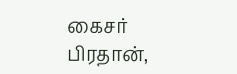கைசர் பிரதான்,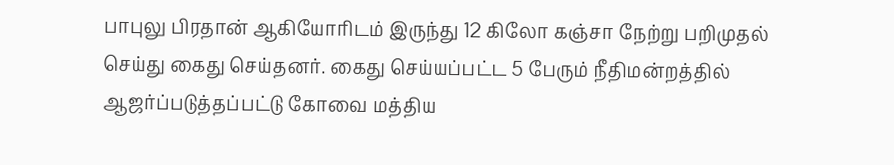பாபுலு பிரதான் ஆகியோரிடம் இருந்து 12 கிலோ கஞ்சா நேற்று பறிமுதல் செய்து கைது செய்தனர். கைது செய்யப்பட்ட 5 பேரும் நீதிமன்றத்தில் ஆஜர்ப்படுத்தப்பட்டு கோவை மத்திய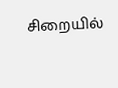சிறையில்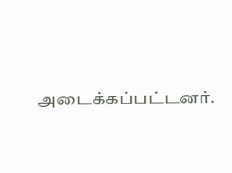அடைக்கப்பட்டனர்.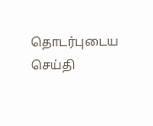தொடர்புடைய செய்தி